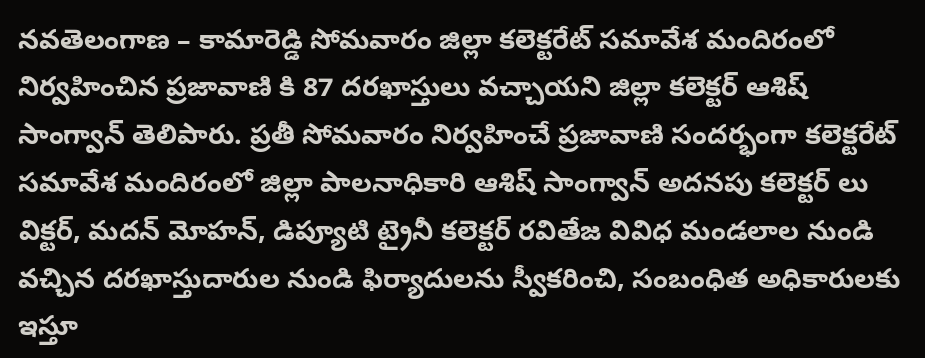నవతెలంగాణ – కామారెడ్డి సోమవారం జిల్లా కలెక్టరేట్ సమావేశ మందిరంలో నిర్వహించిన ప్రజావాణి కి 87 దరఖాస్తులు వచ్చాయని జిల్లా కలెక్టర్ ఆశిష్ సాంగ్వాన్ తెలిపారు. ప్రతీ సోమవారం నిర్వహించే ప్రజావాణి సందర్భంగా కలెక్టరేట్ సమావేశ మందిరంలో జిల్లా పాలనాధికారి ఆశిష్ సాంగ్వాన్ అదనపు కలెక్టర్ లు విక్టర్, మదన్ మోహన్, డిప్యూటి ట్రైనీ కలెక్టర్ రవితేజ వివిధ మండలాల నుండి వచ్చిన దరఖాస్తుదారుల నుండి ఫిర్యాదులను స్వీకరించి, సంబంధిత అధికారులకు ఇస్తూ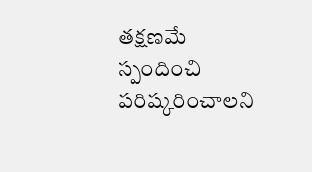తక్షణమే స్పందించి పరిష్కరించాలని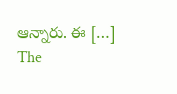ఆన్నారు. ఈ […]
The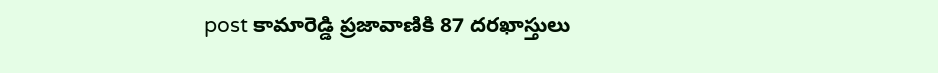post కామారెడ్డి ప్రజావాణికి 87 దరఖాస్తులు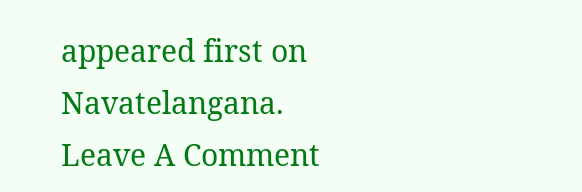appeared first on Navatelangana.
Leave A Comment